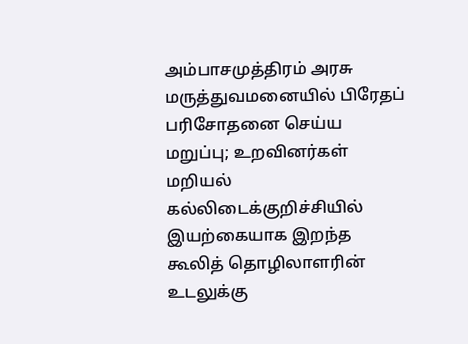அம்பாசமுத்திரம் அரசு மருத்துவமனையில் பிரேதப் பரிசோதனை செய்ய மறுப்பு; உறவினர்கள் மறியல்
கல்லிடைக்குறிச்சியில் இயற்கையாக இறந்த கூலித் தொழிலாளரின் உடலுக்கு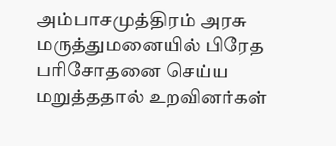அம்பாசமுத்திரம் அரசு மருத்துமனையில் பிரேத பரிசோதனை செய்ய மறுத்ததால் உறவினர்கள்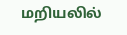மறியலில்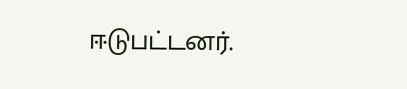ஈடுபட்டனர்.